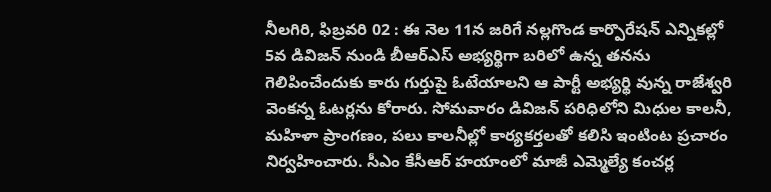నీలగిరి, ఫిబ్రవరి 02 : ఈ నెల 11న జరిగే నల్లగొండ కార్పొరేషన్ ఎన్నికల్లో 5వ డివిజన్ నుండి బీఆర్ఎస్ అభ్యర్థిగా బరిలో ఉన్న తనను గెలిపించేందుకు కారు గుర్తుపై ఓటేయాలని ఆ పార్టీ అభ్యర్థి వున్న రాజేశ్వరి వెంకన్న ఓటర్లను కోరారు. సోమవారం డివిజన్ పరిధిలోని మిధుల కాలనీ, మహిళా ప్రాంగణం, పలు కాలనీల్లో కార్యకర్తలతో కలిసి ఇంటింట ప్రచారం నిర్వహించారు. సీఎం కేసీఆర్ హయాంలో మాజీ ఎమ్మెల్యే కంచర్ల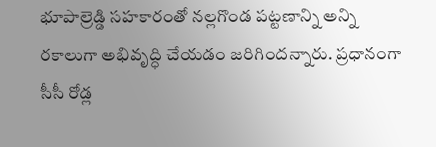భూపాల్రెడ్డి సహకారంతో నల్లగొండ పట్టణాన్ని అన్ని రకాలుగా అభివృద్ధి చేయడం జరిగిందన్నారు. ప్రధానంగా సీసీ రోడ్ల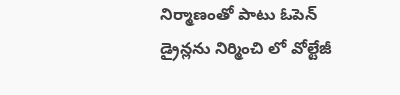నిర్మాణంతో పాటు ఓపెన్ డ్రైన్లను నిర్మించి లో వోల్టేజీ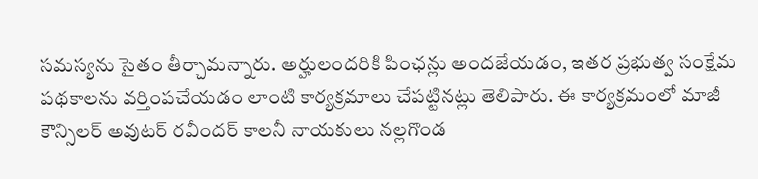సమస్యను సైతం తీర్చామన్నారు. అర్హులందరికి పింఛన్లు అందజేయడం, ఇతర ప్రభుత్వ సంక్షేమ పథకాలను వర్తింపచేయడం లాంటి కార్యక్రమాలు చేపట్టినట్లు తెలిపారు. ఈ కార్యక్రమంలో మాజీ కౌన్సిలర్ అవుటర్ రవీందర్ కాలనీ నాయకులు నల్లగొండ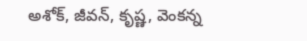అశోక్, జీవన్, కృష్ణ, వెంకన్న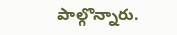పాల్గొన్నారు.